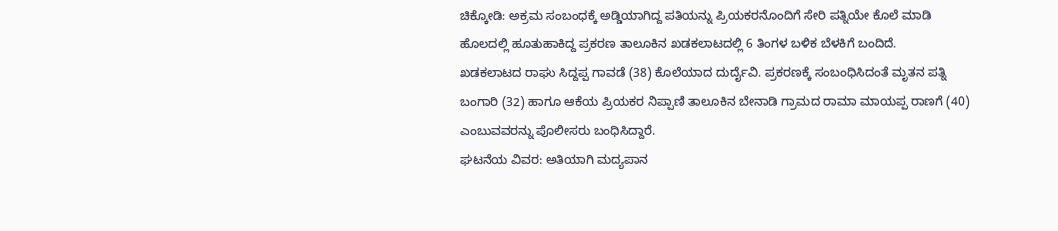ಚಿಕ್ಕೋಡಿ: ಅಕ್ರಮ ಸಂಬಂಧಕ್ಕೆ ಅಡ್ಡಿಯಾಗಿದ್ದ ಪತಿಯನ್ನು ಪ್ರಿಯಕರನೊಂದಿಗೆ ಸೇರಿ ಪತ್ನಿಯೇ ಕೊಲೆ ಮಾಡಿ ಹೊಲದಲ್ಲಿ ಹೂತುಹಾಕಿದ್ದ ಪ್ರಕರಣ ತಾಲೂಕಿನ ಖಡಕಲಾಟದಲ್ಲಿ 6 ತಿಂಗಳ ಬಳಿಕ ಬೆಳಕಿಗೆ ಬಂದಿದೆ.
ಖಡಕಲಾಟದ ರಾಘು ಸಿದ್ದಪ್ಪ ಗಾವಡೆ (38) ಕೊಲೆಯಾದ ದುರ್ದೈವಿ. ಪ್ರಕರಣಕ್ಕೆ ಸಂಬಂಧಿಸಿದಂತೆ ಮೃತನ ಪತ್ನಿ ಬಂಗಾರಿ (32) ಹಾಗೂ ಆಕೆಯ ಪ್ರಿಯಕರ ನಿಪ್ಪಾಣಿ ತಾಲೂಕಿನ ಬೇನಾಡಿ ಗ್ರಾಮದ ರಾಮಾ ಮಾಯಪ್ಪ ರಾಣಗೆ (40) ಎಂಬುವವರನ್ನು ಪೊಲೀಸರು ಬಂಧಿಸಿದ್ದಾರೆ.
ಘಟನೆಯ ವಿವರ: ಅತಿಯಾಗಿ ಮದ್ಯಪಾನ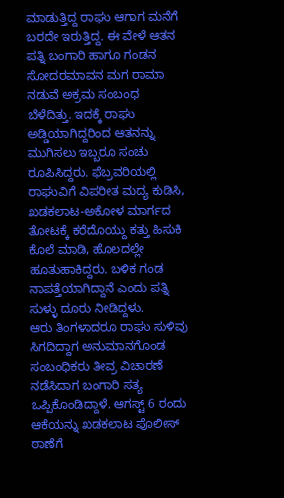ಮಾಡುತ್ತಿದ್ದ ರಾಘು ಆಗಾಗ ಮನೆಗೆ ಬರದೇ ಇರುತ್ತಿದ್ದ. ಈ ವೇಳೆ ಆತನ ಪತ್ನಿ ಬಂಗಾರಿ ಹಾಗೂ ಗಂಡನ ಸೋದರಮಾವನ ಮಗ ರಾಮಾ ನಡುವೆ ಅಕ್ರಮ ಸಂಬಂಧ ಬೆಳೆದಿತ್ತು. ಇದಕ್ಕೆ ರಾಘು ಅಡ್ಡಿಯಾಗಿದ್ದರಿಂದ ಆತನನ್ನು ಮುಗಿಸಲು ಇಬ್ಬರೂ ಸಂಚು ರೂಪಿಸಿದ್ದರು. ಫೆಬ್ರವರಿಯಲ್ಲಿ ರಾಘುವಿಗೆ ವಿಪರೀತ ಮದ್ಯ ಕುಡಿಸಿ, ಖಡಕಲಾಟ-ಅಕೋಳ ಮಾರ್ಗದ ತೋಟಕ್ಕೆ ಕರೆದೊಯ್ದು ಕತ್ತು ಹಿಸುಕಿ ಕೊಲೆ ಮಾಡಿ, ಹೊಲದಲ್ಲೇ ಹೂತುಹಾಕಿದ್ದರು. ಬಳಿಕ ಗಂಡ ನಾಪತ್ತೆಯಾಗಿದ್ದಾನೆ ಎಂದು ಪತ್ನಿ ಸುಳ್ಳು ದೂರು ನೀಡಿದ್ದಳು.
ಆರು ತಿಂಗಳಾದರೂ ರಾಘು ಸುಳಿವು ಸಿಗದಿದ್ದಾಗ ಅನುಮಾನಗೊಂಡ ಸಂಬಂಧಿಕರು ತೀವ್ರ ವಿಚಾರಣೆ ನಡೆಸಿದಾಗ ಬಂಗಾರಿ ಸತ್ಯ ಒಪ್ಪಿಕೊಂಡಿದ್ದಾಳೆ. ಆಗಸ್ಟ್ 6 ರಂದು ಆಕೆಯನ್ನು ಖಡಕಲಾಟ ಪೊಲೀಸ್ ಠಾಣೆಗೆ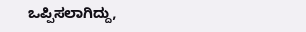ಒಪ್ಪಿಸಲಾಗಿದ್ದು,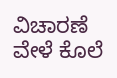ವಿಚಾರಣೆ ವೇಳೆ ಕೊಲೆ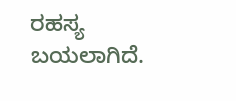ರಹಸ್ಯ ಬಯಲಾಗಿದೆ.